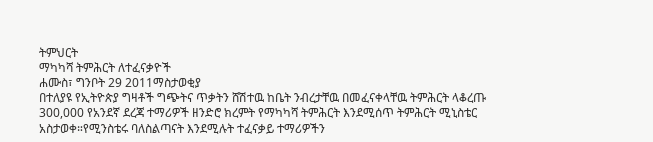ትምህርት
ማካካሻ ትምሕርት ለተፈናቃዮች
ሐሙስ፣ ግንቦት 29 2011ማስታወቂያ
በተለያዩ የኢትዮጵያ ግዛቶች ግጭትና ጥቃትን ሸሽተዉ ከቤት ንብረታቸዉ በመፈናቀላቸዉ ትምሕርት ላቆረጡ 300,000 የአንደኛ ደረጃ ተማሪዎች ዘንድሮ ክረምት የማካካሻ ትምሕርት እንደሚሰጥ ትምሕርት ሚኒስቴር አስታወቀ።የሚንስቴሩ ባለስልጣናት እንደሚሉት ተፈናቃይ ተማሪዎችን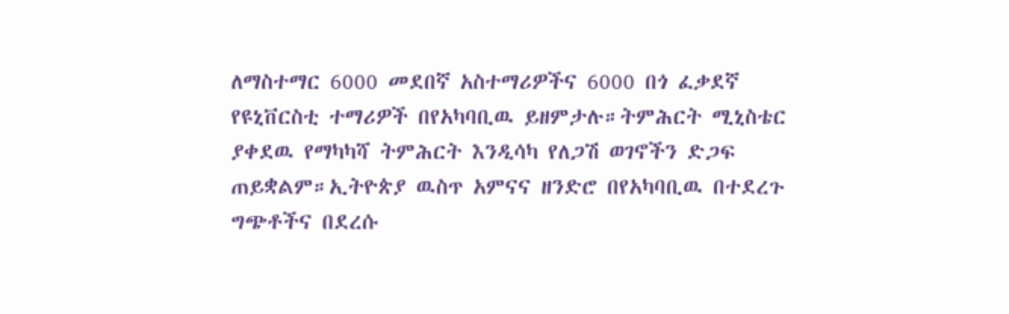ለማስተማር 6000 መደበኛ አስተማሪዎችና 6000 በጎ ፈቃደኛ የዩኒቨርስቲ ተማሪዎች በየአካባቢዉ ይዘምታሉ።ትምሕርት ሚኒስቴር ያቀደዉ የማካካሻ ትምሕርት እንዲሳካ የለጋሽ ወገኖችን ድጋፍ ጠይቋልም።ኢትዮጵያ ዉስጥ አምናና ዘንድሮ በየአካባቢዉ በተደረጉ ግጭቶችና በደረሱ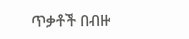ጥቃቶች በብዙ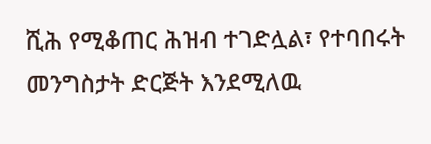ሺሕ የሚቆጠር ሕዝብ ተገድሏል፣ የተባበሩት መንግስታት ድርጅት እንደሚለዉ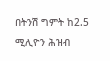በትንሽ ግምት ከ2.5 ሚሊዮን ሕዝብ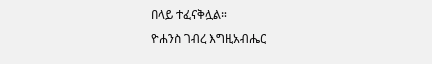በላይ ተፈናቅሏል።
ዮሐንስ ገብረ እግዚአብሔር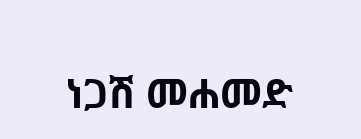ነጋሽ መሐመድ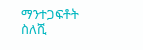ማንተጋፍቶት ስለሺ